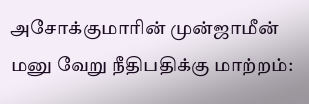அசோக்குமாரின் முன்ஜாமீன் மனு வேறு நீதிபதிக்கு மாற்றம்: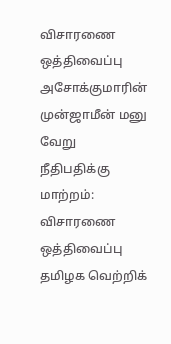விசாரணை ஒத்திவைப்பு
அசோக்குமாரின் முன்ஜாமீன் மனு வேறு நீதிபதிக்கு மாற்றம்: விசாரணை ஒத்திவைப்பு
தமிழக வெற்றிக்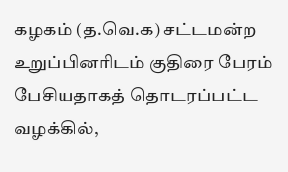கழகம் (த.வெ.க) சட்டமன்ற உறுப்பினரிடம் குதிரை பேரம் பேசியதாகத் தொடரப்பட்ட வழக்கில்,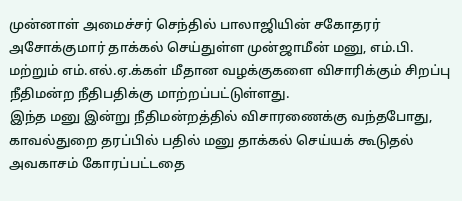முன்னாள் அமைச்சர் செந்தில் பாலாஜியின் சகோதரர் அசோக்குமார் தாக்கல் செய்துள்ள முன்ஜாமீன் மனு, எம்.பி. மற்றும் எம்.எல்.ஏ.க்கள் மீதான வழக்குகளை விசாரிக்கும் சிறப்பு நீதிமன்ற நீதிபதிக்கு மாற்றப்பட்டுள்ளது.
இந்த மனு இன்று நீதிமன்றத்தில் விசாரணைக்கு வந்தபோது, காவல்துறை தரப்பில் பதில் மனு தாக்கல் செய்யக் கூடுதல் அவகாசம் கோரப்பட்டதை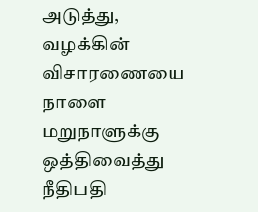அடுத்து, வழக்கின் விசாரணையை நாளை மறுநாளுக்கு ஒத்திவைத்து நீதிபதி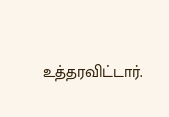உத்தரவிட்டார்.